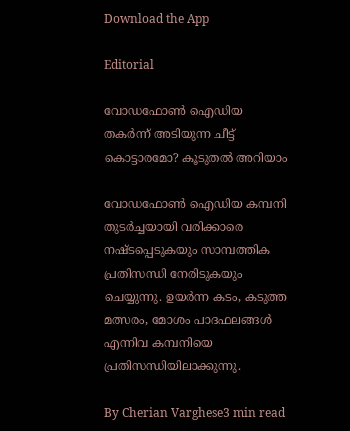Download the App

Editorial

വോഡഫോൺ ഐഡിയ തകർന്ന് അടിയുന്ന ചീട്ട് കൊട്ടാരമോ? കൂടുതൽ അറിയാം

വോഡഫോൺ ഐഡിയ കമ്പനി തുടർച്ചയായി വരിക്കാരെ നഷ്ടപ്പെടുകയും സാമ്പത്തിക പ്രതിസന്ധി നേരിടുകയും ചെയ്യുന്നു. ഉയർന്ന കടം, കടുത്ത മത്സരം, മോശം പാദഫലങ്ങൾ എന്നിവ കമ്പനിയെ പ്രതിസന്ധിയിലാക്കുന്നു.

By Cherian Varghese3 min read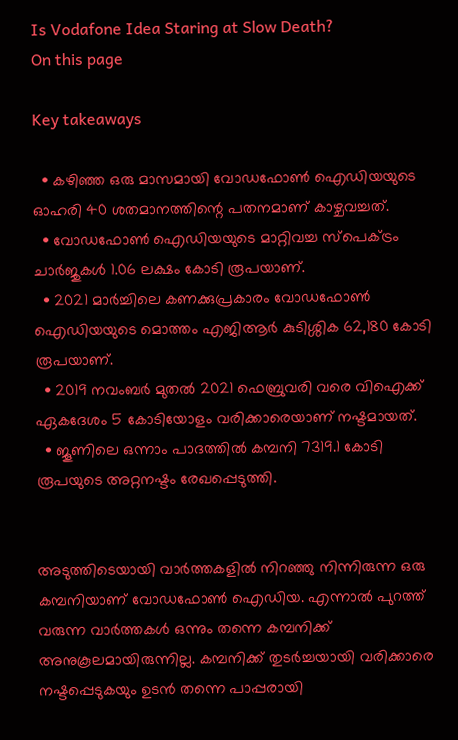Is Vodafone Idea Staring at Slow Death?
On this page

Key takeaways

  • കഴിഞ്ഞ ഒരു മാസമായി വോഡഫോൺ ഐഡിയയുടെ ഓഹരി 40 ശതമാനത്തിന്റെ പതനമാണ് കാഴ്ചവച്ചത്.
  • വോഡഫോൺ ഐഡിയയുടെ മാറ്റിവച്ച സ്പെക്ട്രം ചാർജുകൾ 1.06 ലക്ഷം കോടി രൂപയാണ്.
  • 2021 മാർച്ചിലെ കണക്കുപ്രകാരം വോഡഫോൺ ഐഡിയയുടെ മൊത്തം എജിആർ കുടിശ്ശിക 62,180 കോടി രൂപയാണ്.
  • 2019 നവംബർ മുതൽ 2021 ഫെബ്രുവരി വരെ വിഐക്ക് ഏകദേശം 5 കോടിയോളം വരിക്കാരെയാണ് നഷ്ടമായത്.
  • ജൂണിലെ ഒന്നാം പാദത്തിൽ കമ്പനി 7319.1 കോടി രൂപയുടെ അറ്റനഷ്ടം രേഖപ്പെടുത്തി.


അടുത്തിടെയായി വാർത്തകളിൽ നിറഞ്ഞു നിന്നിരുന്ന ഒരു കമ്പനിയാണ് വോഡഫോൺ ഐഡിയ. എന്നാൽ പുറത്ത് വരുന്ന വാർത്തകൾ ഒന്നും തന്നെ കമ്പനിക്ക് അനുകൂലമായിരുന്നില്ല. കമ്പനിക്ക് തുടർച്ചയായി വരിക്കാരെ നഷ്ടപ്പെടുകയും ഉടൻ തന്നെ പാപ്പരായി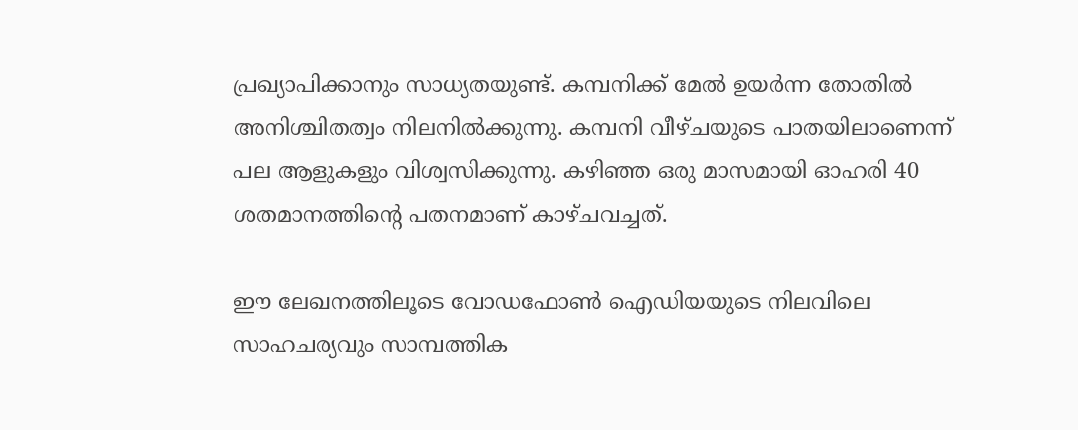പ്രഖ്യാപിക്കാനും സാധ്യതയുണ്ട്. കമ്പനിക്ക് മേൽ ഉയർന്ന തോതിൽ അനിശ്ചിതത്വം നിലനിൽക്കുന്നു. കമ്പനി വീഴ്ചയുടെ പാതയിലാണെന്ന് പല ആളുകളും വിശ്വസിക്കുന്നു. കഴിഞ്ഞ ഒരു മാസമായി ഓഹരി 40 ശതമാനത്തിന്റെ പതനമാണ് കാഴ്ചവച്ചത്.

ഈ ലേഖനത്തിലൂടെ വോഡഫോൺ ഐഡിയയുടെ നിലവിലെ സാഹചര്യവും സാമ്പത്തിക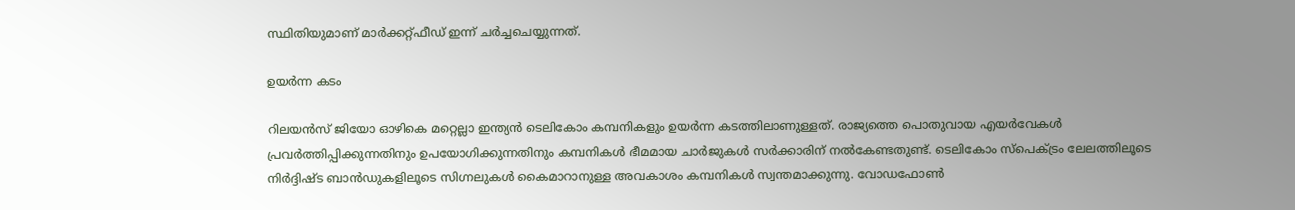സ്ഥിതിയുമാണ് മാർക്കറ്റ്ഫീഡ് ഇന്ന് ചർച്ചചെയ്യുന്നത്.

ഉയർന്ന കടം

റിലയൻസ് ജിയോ ഓഴികെ മറ്റെല്ലാ ഇന്ത്യൻ ടെലികോം കമ്പനികളും ഉയർന്ന കടത്തിലാണുള്ളത്. രാജ്യത്തെ പൊതുവായ എയർവേകൾ പ്രവർത്തിപ്പിക്കുന്നതിനും ഉപയോഗിക്കുന്നതിനും കമ്പനികൾ ഭീമമായ ചാർജുകൾ സർക്കാരിന് നൽകേണ്ടതുണ്ട്. ടെലികോം സ്പെക്ട്രം ലേലത്തിലൂടെ നിർദ്ദിഷ്ട ബാൻഡുകളിലൂടെ സിഗ്നലുകൾ കൈമാറാനുള്ള അവകാശം കമ്പനികൾ സ്വന്തമാക്കുന്നു. വോഡഫോൺ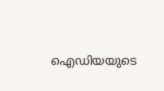ഐഡിയയുടെ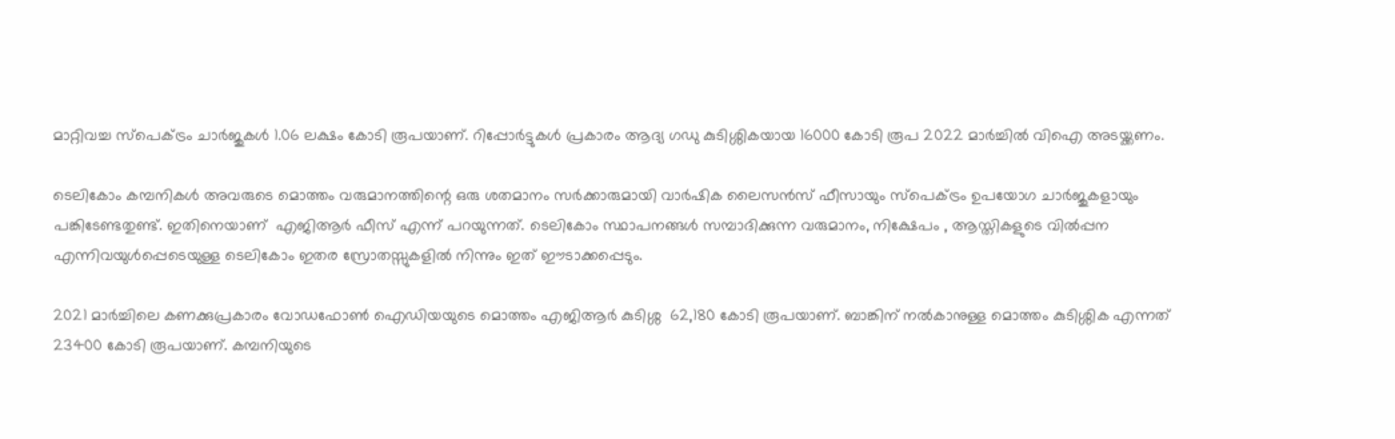മാറ്റിവച്ച സ്പെക്ട്രം ചാർജുകൾ 1.06 ലക്ഷം കോടി രൂപയാണ്. റിപ്പോർട്ടുകൾ പ്രകാരം ആദ്യ ഗഡു കുടിശ്ശികയായ 16000 കോടി രൂപ 2022 മാർച്ചിൽ വിഐ അടയ്ക്കണം.

ടെലികോം കമ്പനികൾ അവരുടെ മൊത്തം വരുമാനത്തിന്റെ ഒരു ശതമാനം സർക്കാരുമായി വാർഷിക ലൈസൻസ് ഫീസായും സ്പെക്ട്രം ഉപയോഗ ചാർജുകളായും പങ്കിടേണ്ടതുണ്ട്. ഇതിനെയാണ്  എജിആർ ഫീസ് എന്ന് പറയുന്നത്. ടെലികോം സ്ഥാപനങ്ങൾ സമ്പാദിക്കുന്ന വരുമാനം, നിക്ഷേപം , ആസ്തികളുടെ വിൽപ്പന എന്നിവയുൾപ്പെടെയുള്ള ടെലികോം ഇതര സ്രോതസ്സുകളിൽ നിന്നും ഇത് ഈടാക്കപ്പെടും.

2021 മാർച്ചിലെ കണക്കുപ്രകാരം വോഡഫോൺ ഐഡിയയുടെ മൊത്തം എജിആർ കുടിശ്ശ  62,180 കോടി രൂപയാണ്. ബാങ്കിന് നൽകാനുള്ള മൊത്തം കുടിശ്ശിക എന്നത് 23400 കോടി രൂപയാണ്. കമ്പനിയുടെ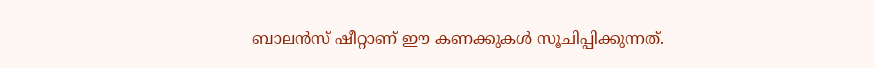ബാലൻസ് ഷീറ്റാണ് ഈ കണക്കുകൾ സൂചിപ്പിക്കുന്നത്.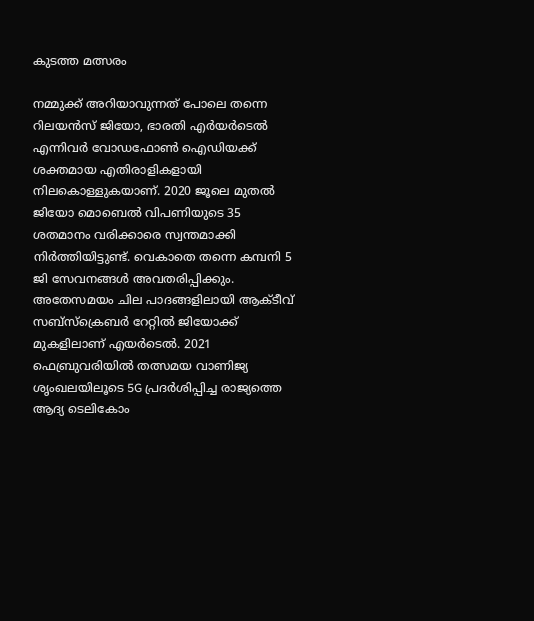കുടത്ത മത്സരം

നമ്മുക്ക് അറിയാവുന്നത് പോലെ തന്നെ റിലയൻസ് ജിയോ, ഭാരതി എർയർടെൽ എന്നിവർ വോഡഫോൺ ഐഡിയക്ക് ശക്തമായ എതിരാളികളായി നിലകൊള്ളുകയാണ്. 2020 ജൂലെ മുതൽ ജിയോ മൊബെൽ വിപണിയുടെ 35 ശതമാനം വരിക്കാരെ സ്വന്തമാക്കി നിർത്തിയിട്ടുണ്ട്. വെകാതെ തന്നെ കമ്പനി 5 ജി സേവനങ്ങൾ അവതരിപ്പിക്കും. അതേസമയം ചില പാദങ്ങളിലായി ആക്ടീവ് സബ്സ്ക്രെബർ റേറ്റിൽ ജിയോക്ക് മുകളിലാണ് എയർടെൽ. 2021 ഫെബ്രുവരിയിൽ തത്സമയ വാണിജ്യ ശൃംഖലയിലൂടെ 5G പ്രദർശിപ്പിച്ച രാജ്യത്തെ ആദ്യ ടെലികോം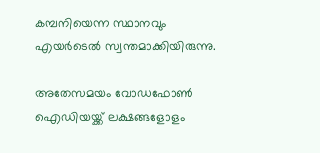കമ്പനിയെന്ന സ്ഥാനവും എയർടെൽ സ്വന്തമാക്കിയിരുന്നു.

അതേസമയം വോഡഫോൺ ഐഡിയയ്ക്ക് ലക്ഷങ്ങളോളം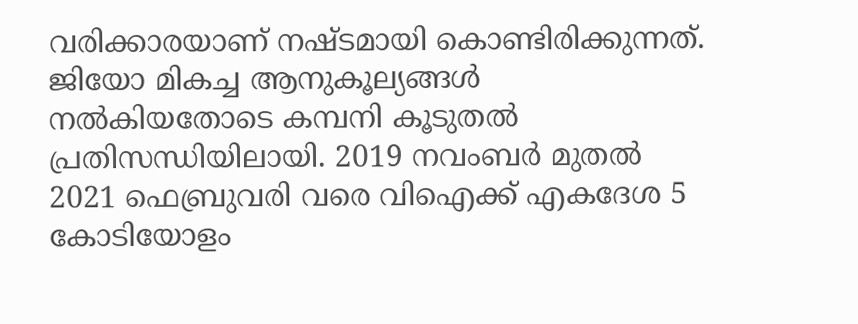വരിക്കാരയാണ് നഷ്ടമായി കൊണ്ടിരിക്കുന്നത്. ജിയോ മികച്ച ആനുകൂല്യങ്ങൾ നൽകിയതോടെ കമ്പനി കൂടുതൽ പ്രതിസന്ധിയിലായി. 2019 നവംബർ മുതൽ 2021 ഫെബ്രുവരി വരെ വിഐക്ക് എകദേശ 5 കോടിയോളം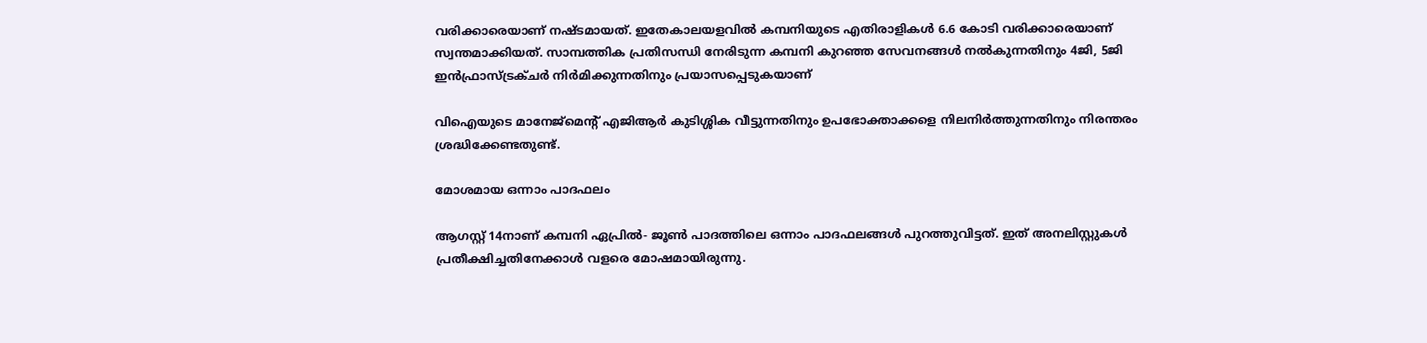വരിക്കാരെയാണ് നഷ്ടമായത്. ഇതേകാലയളവിൽ കമ്പനിയുടെ എതിരാളികൾ 6.6 കോടി വരിക്കാരെയാണ് സ്വന്തമാക്കിയത്. സാമ്പത്തിക പ്രതിസന്ധി നേരിടുന്ന കമ്പനി കുറഞ്ഞ സേവനങ്ങൾ നൽകുന്നതിനും 4ജി, 5ജി ഇൻഫ്രാസ്ട്രക്ചർ നിർമിക്കുന്നതിനും പ്രയാസപ്പെടുകയാണ്

വിഐയുടെ മാനേജ്മെന്റ് എജിആർ കുടിശ്ശിക വീട്ടുന്നതിനും ഉപഭോക്താക്കളെ നിലനിർത്തുന്നതിനും നിരന്തരം ശ്രദ്ധിക്കേണ്ടതുണ്ട്.

മോശമായ ഒന്നാം പാദഫലം

ആഗസ്റ്റ് 14നാണ് കമ്പനി ഏപ്രിൽ- ജൂൺ പാദത്തിലെ ഒന്നാം പാദഫലങ്ങൾ പുറത്തുവിട്ടത്. ഇത് അനലിസ്റ്റുകൾ പ്രതീക്ഷിച്ചതിനേക്കാൾ വളരെ മോഷമായിരുന്നു.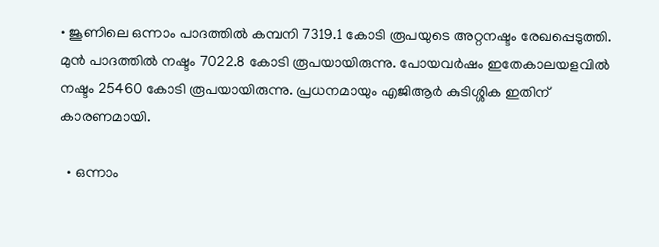• ജൂണിലെ ഒന്നാം പാദത്തിൽ കമ്പനി 7319.1 കോടി രൂപയുടെ അറ്റനഷ്ടം രേഖപ്പെടുത്തി. മുൻ പാദത്തിൽ നഷ്ടം 7022.8 കോടി രൂപയായിരുന്നു. പോയവർഷം ഇതേകാലയളവിൽ നഷ്ടം 25460 കോടി രൂപയായിരുന്നു. പ്രധനമായും എജിആർ കുടിശ്ശിക ഇതിന് കാരണമായി.

  • ഒന്നാം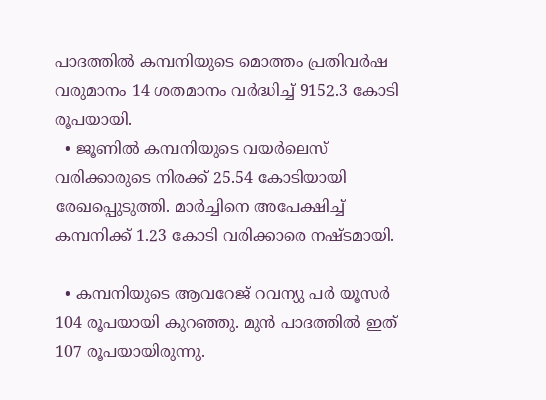പാദത്തിൽ കമ്പനിയുടെ മൊത്തം പ്രതിവർഷ വരുമാനം 14 ശതമാനം വർദ്ധിച്ച് 9152.3 കോടി രൂപയായി.
  • ജൂണിൽ കമ്പനിയുടെ വയർലെസ് വരിക്കാരുടെ നിരക്ക് 25.54 കോടിയായി രേഖപ്പെുടുത്തി. മാർച്ചിനെ അപേക്ഷിച്ച് കമ്പനിക്ക് 1.23 കോടി വരിക്കാരെ നഷ്ടമായി.

  • കമ്പനിയുടെ ആവറേജ് റവന്യു പർ യൂസർ 104 രൂപയായി കുറഞ്ഞു. മുൻ പാദത്തിൽ ഇത് 107 രൂപയായിരുന്നു.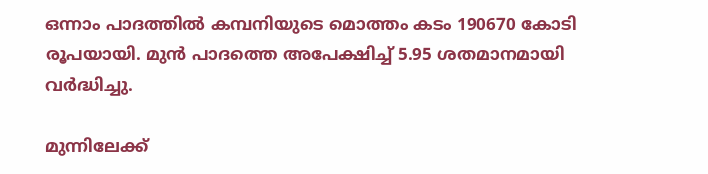ഒന്നാം പാദത്തിൽ കമ്പനിയുടെ മൊത്തം കടം 190670 കോടി രൂപയായി. മുൻ പാദത്തെ അപേക്ഷിച്ച് 5.95 ശതമാനമായി വർദ്ധിച്ചു.

മുന്നിലേക്ക്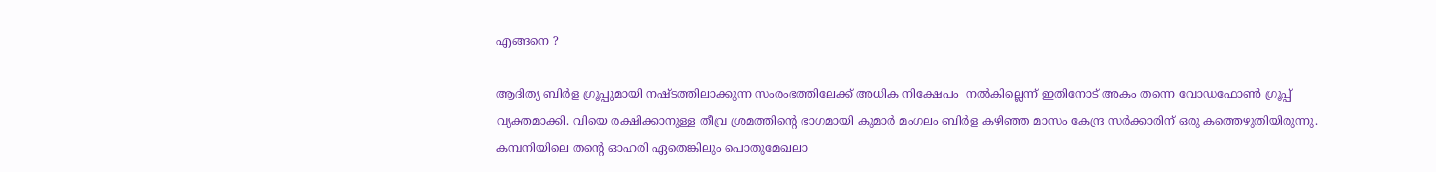എങ്ങനെ ?

ആദിത്യ ബിർള ഗ്രൂപ്പുമായി നഷ്ടത്തിലാക്കുന്ന സംരംഭത്തിലേക്ക് അധിക നിക്ഷേപം  നൽകില്ലെന്ന് ഇതിനോട് അകം തന്നെ വോഡഫോൺ ഗ്രൂപ്പ് വ്യക്തമാക്കി. വിയെ രക്ഷിക്കാനുള്ള തീവ്ര ശ്രമത്തിന്റെ ഭാഗമായി കുമാർ മംഗലം ബിർള കഴിഞ്ഞ മാസം കേന്ദ്ര സർക്കാരിന് ഒരു കത്തെഴുതിയിരുന്നു. കമ്പനിയിലെ തന്റെ ഓഹരി ഏതെങ്കിലും പൊതുമേഖലാ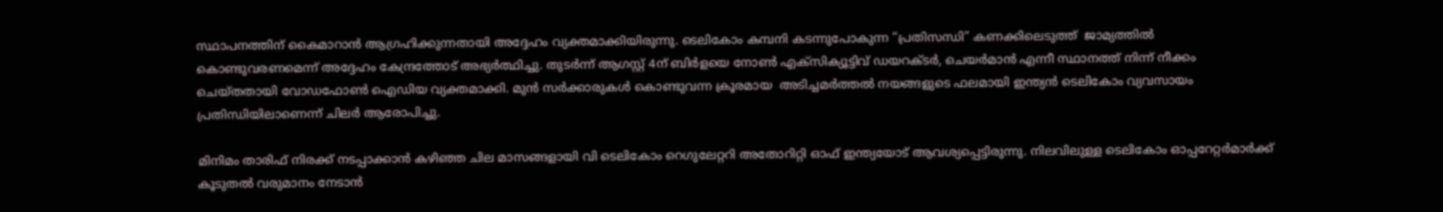സ്ഥാപനത്തിന് കൈമാറാൻ ആഗ്രഹിക്കുന്നതായി അദ്ദേഹം വ്യക്തമാക്കിയിരുന്നു. ടെലികോം കമ്പനി കടന്നുപോകുന്ന “പ്രതിസന്ധി” കണക്കിലെടുത്ത്  ജാമ്യത്തിൽ കൊണ്ടുവരണമെന്ന് അദ്ദേഹം കേന്ദ്രത്തോട് അഭ്യർത്ഥിച്ചു. തുടർന്ന് ആഗസ്റ്റ് 4ന് ബിർളയെ നോൺ എക്സിക്യൂട്ടിവ് ഡയറക്ടർ, ചെയർമാൻ എന്നീ സ്ഥാനത്ത് നിന്ന് നീക്കം ചെയ്തതായി വോഡഫോൺ ഐഡിയ വ്യക്തമാക്കി. മുൻ സർക്കാരുകൾ കൊണ്ടുവന്ന ക്രൂരമായ  അടിച്ചമർത്തൽ നയങ്ങളുടെ ഫലമായി ഇന്ത്യൻ ടെലികോം വ്യവസായം പ്രതിന്ധിയിലാണെന്ന് ചിലർ ആരോപിച്ചു.

മിനിമം താരിഫ് നിരക്ക് നടപ്പാക്കാൻ കഴിഞ്ഞ ചില മാസങ്ങളായി വി ടെലികോം റെഗുലേറ്ററി അതോറിറ്റി ഓഫ് ഇന്ത്യയോട് ആവശ്യപ്പെട്ടിരുന്നു. നിലവിലുള്ള ടെലികോം ഓപ്പറേറ്റർമാർക്ക് കൂടുതൽ വരുമാനം നേടാൻ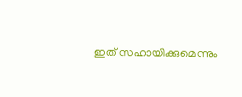ഇത് സഹായിക്കുമെന്നും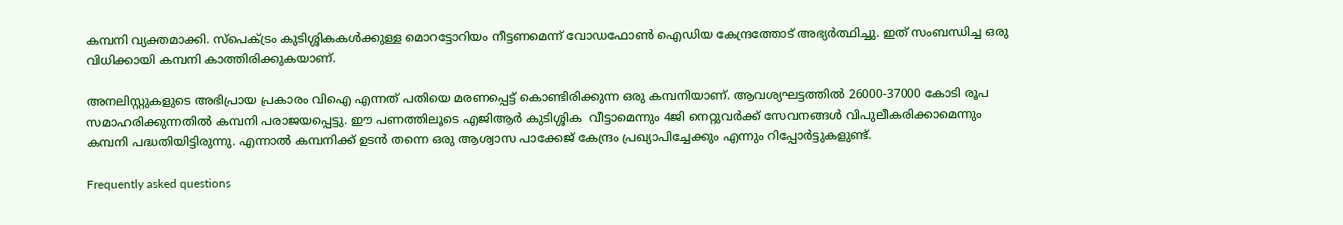കമ്പനി വ്യക്തമാക്കി. സ്പെക്ട്രം കുടിശ്ശികകൾക്കുള്ള മൊറട്ടോറിയം നീട്ടണമെന്ന് വോഡഫോൺ ഐഡിയ കേന്ദ്രത്തോട് അഭ്യർത്ഥിച്ചു. ഇത് സംബന്ധിച്ച ഒരു വിധിക്കായി കമ്പനി കാത്തിരിക്കുകയാണ്.

അനലിസ്റ്റുകളുടെ അഭിപ്രായ പ്രകാരം വിഐ എന്നത് പതിയെ മരണപ്പെട്ട് കൊണ്ടിരിക്കുന്ന ഒരു കമ്പനിയാണ്. ആവശ്യഘട്ടത്തിൽ 26000-37000 കോടി രൂപ സമാഹരിക്കുന്നതിൽ കമ്പനി പരാജയപ്പെട്ടു. ഈ പണത്തിലൂടെ എജിആർ കുടിശ്ശിക  വീട്ടാമെന്നും 4ജി നെറ്റുവർക്ക് സേവനങ്ങൾ വിപുലീകരിക്കാമെന്നും കമ്പനി പദ്ധതിയിട്ടിരുന്നു. എന്നാൽ കമ്പനിക്ക് ഉടൻ തന്നെ ഒരു ആശ്വാസ പാക്കേജ് കേന്ദ്രം പ്രഖ്യാപിച്ചേക്കും എന്നും റിപ്പോർട്ടുകളുണ്ട്.

Frequently asked questions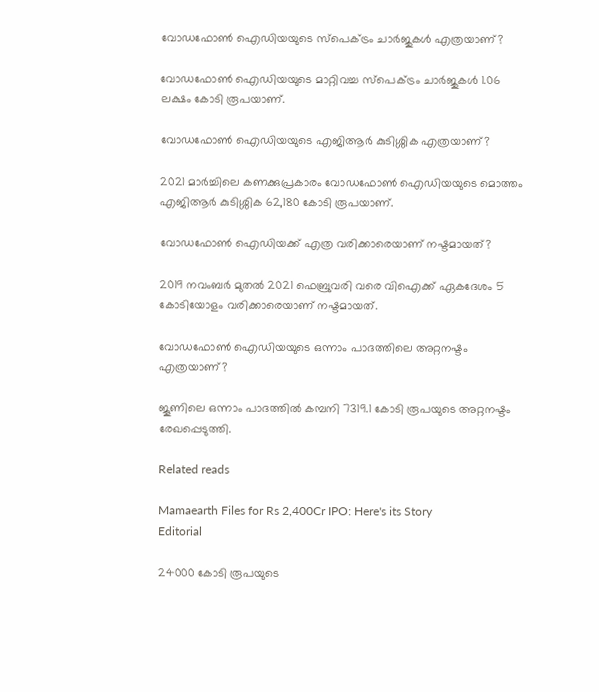വോഡഫോൺ ഐഡിയയുടെ സ്പെക്ട്രം ചാർജുകൾ എത്രയാണ്?

വോഡഫോൺ ഐഡിയയുടെ മാറ്റിവച്ച സ്പെക്ട്രം ചാർജുകൾ 1.06 ലക്ഷം കോടി രൂപയാണ്.

വോഡഫോൺ ഐഡിയയുടെ എജിആർ കുടിശ്ശിക എത്രയാണ്?

2021 മാർച്ചിലെ കണക്കുപ്രകാരം വോഡഫോൺ ഐഡിയയുടെ മൊത്തം എജിആർ കുടിശ്ശിക 62,180 കോടി രൂപയാണ്.

വോഡഫോൺ ഐഡിയക്ക് എത്ര വരിക്കാരെയാണ് നഷ്ടമായത്?

2019 നവംബർ മുതൽ 2021 ഫെബ്രുവരി വരെ വിഐക്ക് ഏകദേശം 5 കോടിയോളം വരിക്കാരെയാണ് നഷ്ടമായത്.

വോഡഫോൺ ഐഡിയയുടെ ഒന്നാം പാദത്തിലെ അറ്റനഷ്ടം എത്രയാണ്?

ജൂണിലെ ഒന്നാം പാദത്തിൽ കമ്പനി 7319.1 കോടി രൂപയുടെ അറ്റനഷ്ടം രേഖപ്പെടുത്തി.

Related reads

Mamaearth Files for Rs 2,400Cr IPO: Here's its Story
Editorial

24000 കോടി രൂപയുടെ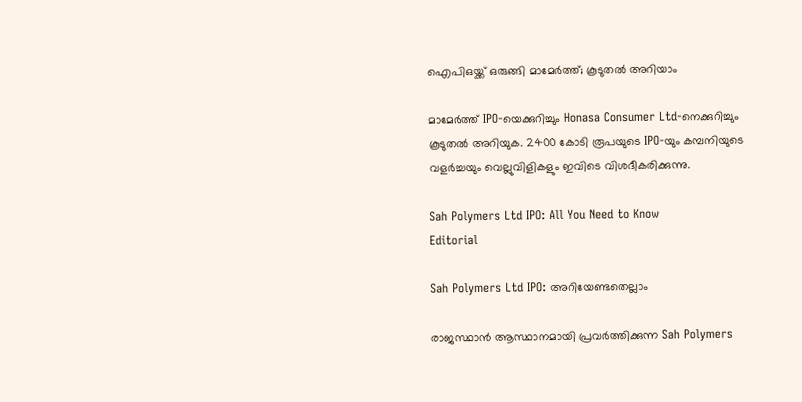ഐപിഒയ്ക്ക് ഒരുങ്ങി മാമേർത്ത്; കൂടുതൽ അറിയാം

മാമേർത്ത് IPO-യെക്കുറിച്ചും Honasa Consumer Ltd-നെക്കുറിച്ചും കൂടുതൽ അറിയുക. 2400 കോടി രൂപയുടെ IPO-യും കമ്പനിയുടെ വളർച്ചയും വെല്ലുവിളികളും ഇവിടെ വിശദീകരിക്കുന്നു.

Sah Polymers Ltd IPO: All You Need to Know
Editorial

Sah Polymers Ltd IPO: അറിയേണ്ടതെല്ലാം

രാജസ്ഥാൻ ആസ്ഥാനമായി പ്രവർത്തിക്കുന്ന Sah Polymers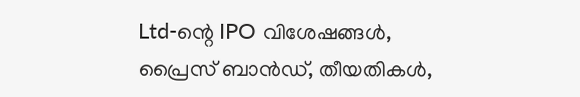Ltd-ന്റെ IPO വിശേഷങ്ങൾ, പ്രൈസ് ബാൻഡ്, തീയതികൾ,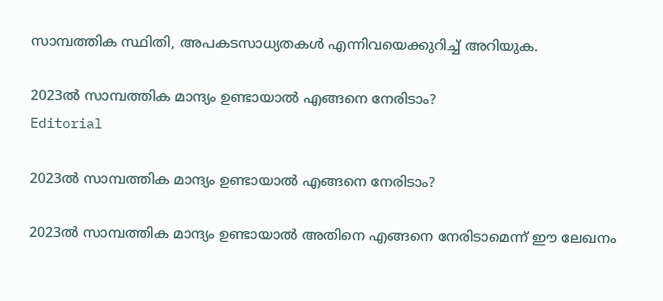സാമ്പത്തിക സ്ഥിതി, അപകടസാധ്യതകൾ എന്നിവയെക്കുറിച്ച് അറിയുക.

2023ൽ സാമ്പത്തിക മാന്ദ്യം ഉണ്ടായാൽ എങ്ങനെ നേരിടാം?
Editorial

2023ൽ സാമ്പത്തിക മാന്ദ്യം ഉണ്ടായാൽ എങ്ങനെ നേരിടാം?

2023ൽ സാമ്പത്തിക മാന്ദ്യം ഉണ്ടായാൽ അതിനെ എങ്ങനെ നേരിടാമെന്ന് ഈ ലേഖനം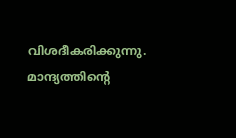വിശദീകരിക്കുന്നു. മാന്ദ്യത്തിന്റെ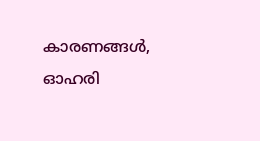കാരണങ്ങൾ, ഓഹരി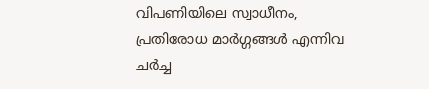വിപണിയിലെ സ്വാധീനം, പ്രതിരോധ മാർഗ്ഗങ്ങൾ എന്നിവ ചർച്ച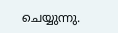ചെയ്യുന്നു.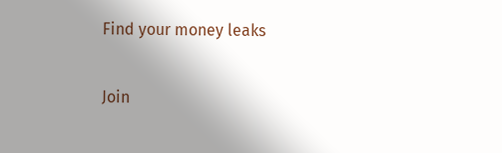Find your money leaks

Join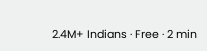2.4M+ Indians · Free · 2 min